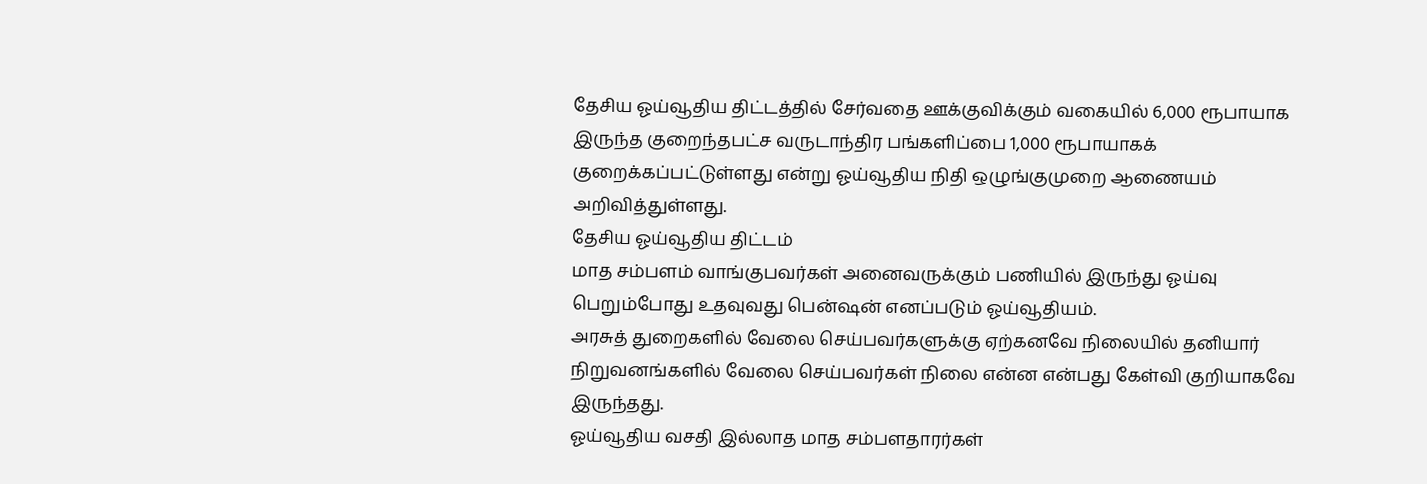தேசிய ஓய்வூதிய திட்டத்தில் சேர்வதை ஊக்குவிக்கும் வகையில் 6,000 ரூபாயாக இருந்த குறைந்தபட்ச வருடாந்திர பங்களிப்பை 1,000 ரூபாயாகக் குறைக்கப்பட்டுள்ளது என்று ஓய்வூதிய நிதி ஒழுங்குமுறை ஆணையம் அறிவித்துள்ளது.
தேசிய ஓய்வூதிய திட்டம்
மாத சம்பளம் வாங்குபவர்கள் அனைவருக்கும் பணியில் இருந்து ஓய்வு பெறும்போது உதவுவது பென்ஷன் எனப்படும் ஓய்வூதியம்.
அரசுத் துறைகளில் வேலை செய்பவர்களுக்கு ஏற்கனவே நிலையில் தனியார் நிறுவனங்களில் வேலை செய்பவர்கள் நிலை என்ன என்பது கேள்வி குறியாகவே இருந்தது.
ஓய்வூதிய வசதி இல்லாத மாத சம்பளதாரர்கள்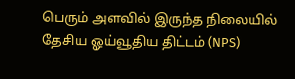பெரும் அளவில் இருந்த நிலையில் தேசிய ஓய்வூதிய திட்டம் (NPS)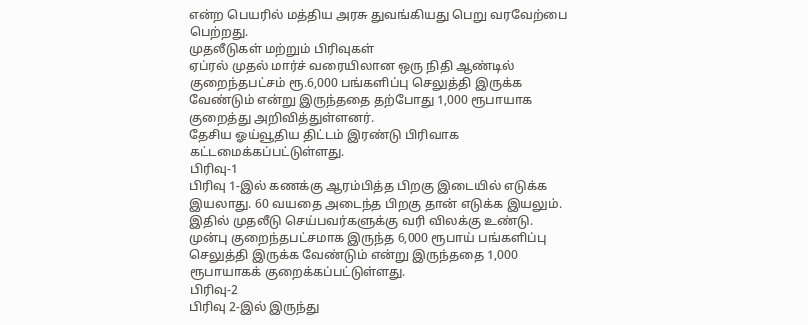என்ற பெயரில் மத்திய அரசு துவங்கியது பெறு வரவேற்பை பெற்றது.
முதலீடுகள் மற்றும் பிரிவுகள்
ஏப்ரல் முதல் மார்ச் வரையிலான ஒரு நிதி ஆண்டில் குறைந்தபட்சம் ரூ.6,000 பங்களிப்பு செலுத்தி இருக்க வேண்டும் என்று இருந்ததை தற்போது 1,000 ரூபாயாக குறைத்து அறிவித்துள்ளனர்.
தேசிய ஓய்வூதிய திட்டம் இரண்டு பிரிவாக கட்டமைக்கப்பட்டுள்ளது.
பிரிவு-1
பிரிவு 1-இல் கணக்கு ஆரம்பித்த பிறகு இடையில் எடுக்க இயலாது. 60 வயதை அடைந்த பிறகு தான் எடுக்க இயலும். இதில் முதலீடு செய்பவர்களுக்கு வரி விலக்கு உண்டு.
முன்பு குறைந்தபட்சமாக இருந்த 6,000 ரூபாய் பங்களிப்பு செலுத்தி இருக்க வேண்டும் என்று இருந்ததை 1,000 ரூபாயாகக் குறைக்கப்பட்டுள்ளது.
பிரிவு-2
பிரிவு 2-இல் இருந்து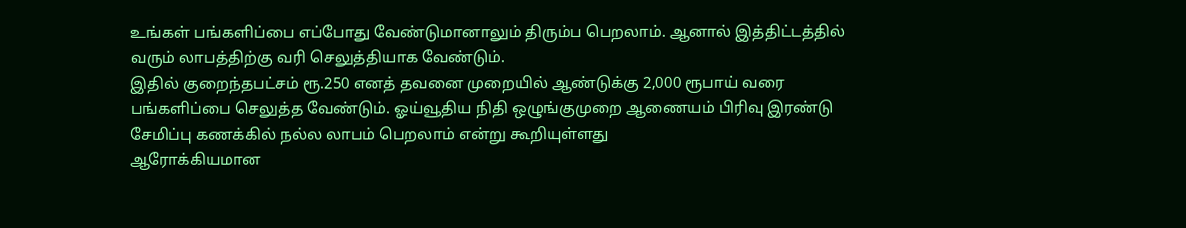உங்கள் பங்களிப்பை எப்போது வேண்டுமானாலும் திரும்ப பெறலாம். ஆனால் இத்திட்டத்தில் வரும் லாபத்திற்கு வரி செலுத்தியாக வேண்டும்.
இதில் குறைந்தபட்சம் ரூ.250 எனத் தவனை முறையில் ஆண்டுக்கு 2,000 ரூபாய் வரை பங்களிப்பை செலுத்த வேண்டும். ஓய்வூதிய நிதி ஒழுங்குமுறை ஆணையம் பிரிவு இரண்டு சேமிப்பு கணக்கில் நல்ல லாபம் பெறலாம் என்று கூறியுள்ளது
ஆரோக்கியமான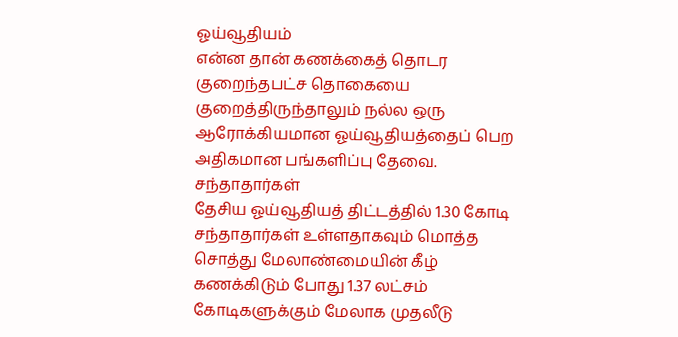ஓய்வூதியம்
என்ன தான் கணக்கைத் தொடர குறைந்தபட்ச தொகையை குறைத்திருந்தாலும் நல்ல ஒரு ஆரோக்கியமான ஓய்வூதியத்தைப் பெற அதிகமான பங்களிப்பு தேவை.
சந்தாதார்கள்
தேசிய ஓய்வூதியத் திட்டத்தில் 1.30 கோடி சந்தாதார்கள் உள்ளதாகவும் மொத்த சொத்து மேலாண்மையின் கீழ் கணக்கிடும் போது 1.37 லட்சம் கோடிகளுக்கும் மேலாக முதலீடு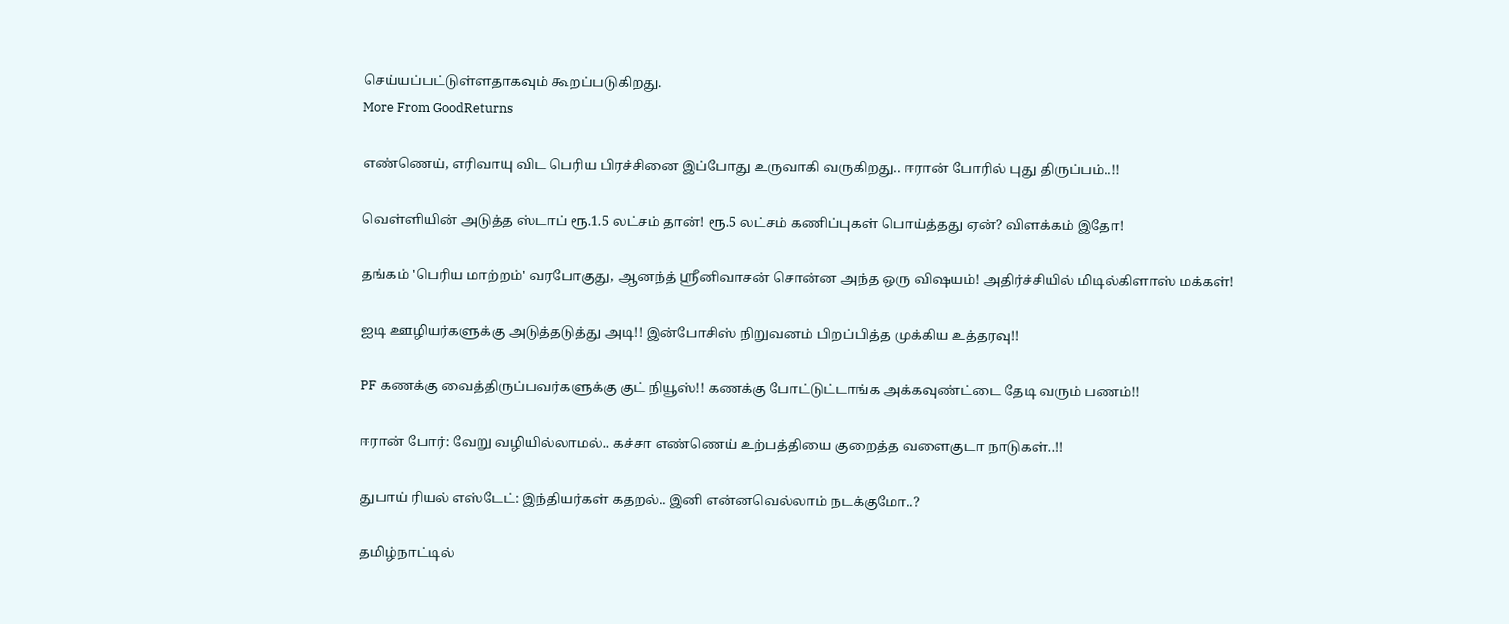செய்யப்பட்டுள்ளதாகவும் கூறப்படுகிறது.
More From GoodReturns

எண்ணெய், எரிவாயு விட பெரிய பிரச்சினை இப்போது உருவாகி வருகிறது.. ஈரான் போரில் புது திருப்பம்..!!

வெள்ளியின் அடுத்த ஸ்டாப் ரூ.1.5 லட்சம் தான்! ரூ.5 லட்சம் கணிப்புகள் பொய்த்தது ஏன்? விளக்கம் இதோ!

தங்கம் 'பெரிய மாற்றம்' வரபோகுது, ஆனந்த் ஸ்ரீனிவாசன் சொன்ன அந்த ஒரு விஷயம்! அதிர்ச்சியில் மிடில்கிளாஸ் மக்கள்!

ஐடி ஊழியர்களுக்கு அடுத்தடுத்து அடி!! இன்போசிஸ் நிறுவனம் பிறப்பித்த முக்கிய உத்தரவு!!

PF கணக்கு வைத்திருப்பவர்களுக்கு குட் நியூஸ்!! கணக்கு போட்டுட்டாங்க அக்கவுண்ட்டை தேடி வரும் பணம்!!

ஈரான் போர்: வேறு வழியில்லாமல்.. கச்சா எண்ணெய் உற்பத்தியை குறைத்த வளைகுடா நாடுகள்..!!

துபாய் ரியல் எஸ்டேட்: இந்தியர்கள் கதறல்.. இனி என்னவெல்லாம் நடக்குமோ..?

தமிழ்நாட்டில்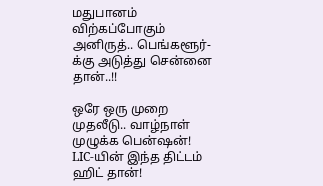மதுபானம் விற்கப்போகும் அனிருத்.. பெங்களூர்-க்கு அடுத்து சென்னை தான்..!!

ஒரே ஒரு முறை முதலீடு.. வாழ்நாள் முழுக்க பென்ஷன்! LIC-யின் இந்த திட்டம் ஹிட் தான்!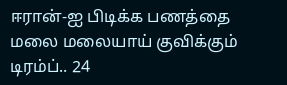ஈரான்-ஐ பிடிக்க பணத்தை மலை மலையாய் குவிக்கும் டிரம்ப்.. 24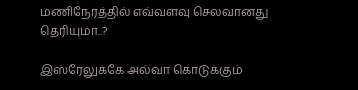மணிநேரத்தில் எவ்வளவு செலவானது தெரியுமா..?

இஸ்ரேலுக்கே அல்வா கொடுக்கும்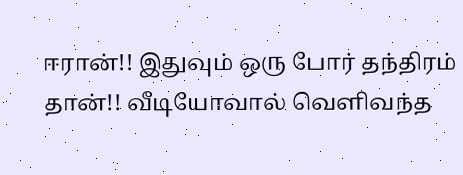ஈரான்!! இதுவும் ஒரு போர் தந்திரம் தான்!! வீடியோவால் வெளிவந்த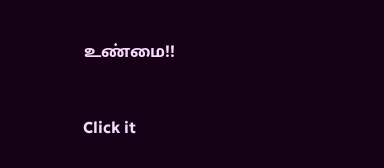உண்மை!!



Click it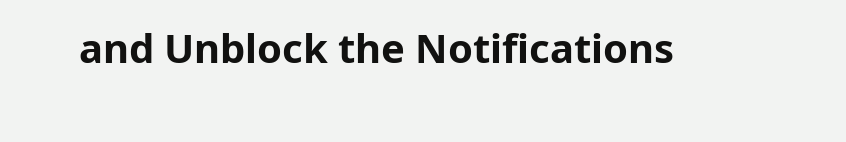and Unblock the Notifications